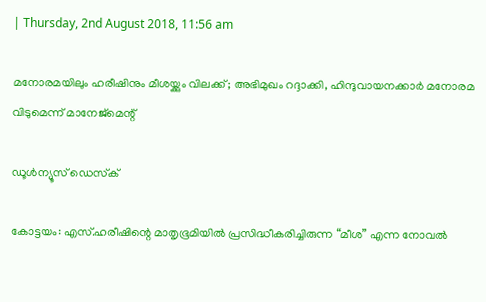| Thursday, 2nd August 2018, 11:56 am

മനോരമയിലും ഹരീഷിനും മീശയ്ക്കും വിലക്ക്; അഭിമുഖം റദ്ദാക്കി, ഹിന്ദുവായനക്കാര്‍ മനോരമ വിടുമെന്ന് മാനേജ്മെന്റ്

ഡൂള്‍ന്യൂസ് ഡെസ്‌ക്

കോട്ടയം: എസ്.ഹരീഷിന്റെ മാതൃഭൂമിയില്‍ പ്രസിദ്ധീകരിച്ചിരുന്ന “മീശ” എന്ന നോവല്‍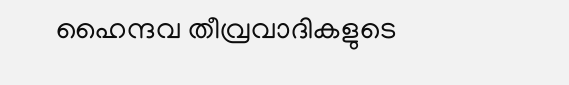ഹൈന്ദവ തീവ്രവാദികളുടെ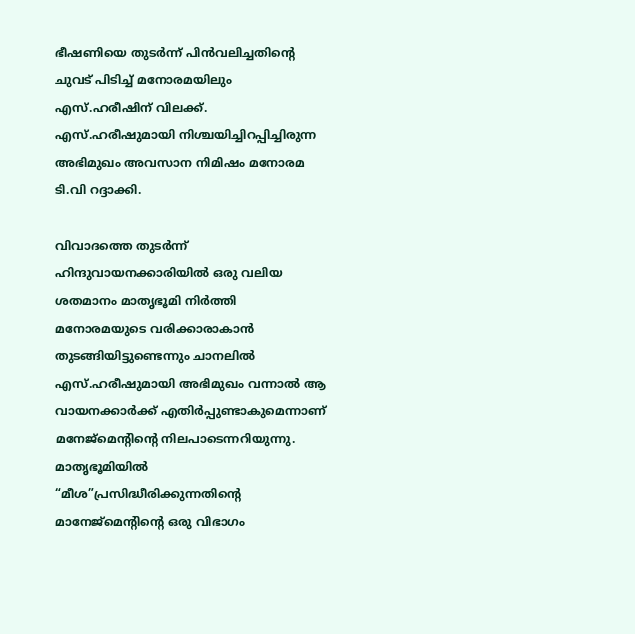ഭീഷണിയെ തുടര്‍ന്ന് പിന്‍വലിച്ചതിന്റെ ചുവട് പിടിച്ച് മനോരമയിലും എസ്.ഹരീഷിന് വിലക്ക്. എസ്.ഹരീഷുമായി നിശ്ചയിച്ചിറപ്പിച്ചിരുന്ന അഭിമുഖം അവസാന നിമിഷം മനോരമ ടി.വി റദ്ദാക്കി.

വിവാദത്തെ തുടര്‍ന്ന് ഹിന്ദുവായനക്കാരിയില്‍ ഒരു വലിയ ശതമാനം മാതൃഭൂമി നിര്‍ത്തി മനോരമയുടെ വരിക്കാരാകാന്‍ തുടങ്ങിയിട്ടുണ്ടെന്നും ചാനലില്‍ എസ്.ഹരീഷുമായി അഭിമുഖം വന്നാല്‍ ആ വായനക്കാര്‍ക്ക് എതിര്‍പ്പുണ്ടാകുമെന്നാണ് മനേജ്മെന്റിന്റെ നിലപാടെന്നറിയുന്നു. മാതൃഭൂമിയില്‍ “മീശ”പ്രസിദ്ധീരിക്കുന്നതിന്റെ മാനേജ്മെന്റിന്റെ ഒരു വിഭാഗം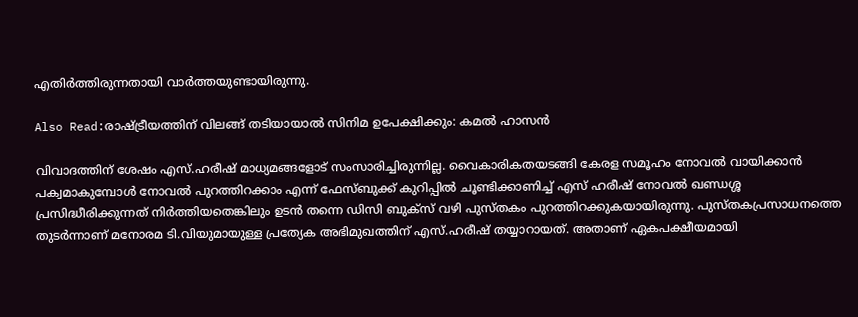എതിര്‍ത്തിരുന്നതായി വാര്‍ത്തയുണ്ടായിരുന്നു.

Also Read:രാഷ്ട്രീയത്തിന് വിലങ്ങ് തടിയായാല്‍ സിനിമ ഉപേക്ഷിക്കും: കമല്‍ ഹാസന്‍

വിവാദത്തിന് ശേഷം എസ്.ഹരീഷ് മാധ്യമങ്ങളോട് സംസാരിച്ചിരുന്നില്ല. വൈകാരികതയടങ്ങി കേരള സമൂഹം നോവല്‍ വായിക്കാന്‍ പക്വമാകുമ്പോള്‍ നോവല്‍ പുറത്തിറക്കാം എന്ന് ഫേസ്ബുക്ക് കുറിപ്പില്‍ ചൂണ്ടിക്കാണിച്ച് എസ് ഹരീഷ് നോവല്‍ ഖണ്ഡശ്ശ പ്രസിദ്ധീരിക്കുന്നത് നിര്‍ത്തിയതെങ്കിലും ഉടന്‍ തന്നെ ഡിസി ബുക്സ് വഴി പുസ്തകം പുറത്തിറക്കുകയായിരുന്നു. പുസ്തകപ്രസാധനത്തെ തുടര്‍ന്നാണ് മനോരമ ടി.വിയുമായുള്ള പ്രത്യേക അഭിമുഖത്തിന് എസ്.ഹരീഷ് തയ്യാറായത്. അതാണ് ഏകപക്ഷീയമായി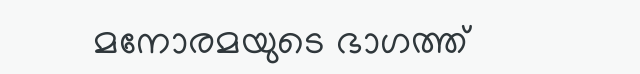മനോരമയുടെ ഭാഗത്ത്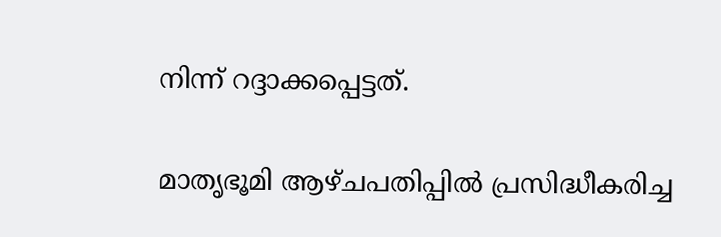നിന്ന് റദ്ദാക്കപ്പെട്ടത്.

മാതൃഭൂമി ആഴ്ചപതിപ്പില്‍ പ്രസിദ്ധീകരിച്ച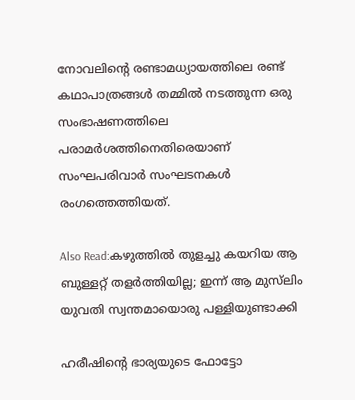നോവലിന്റെ രണ്ടാമധ്യായത്തിലെ രണ്ട് കഥാപാത്രങ്ങള്‍ തമ്മില്‍ നടത്തുന്ന ഒരു സംഭാഷണത്തിലെ പരാമര്‍ശത്തിനെതിരെയാണ് സംഘപരിവാര്‍ സംഘടനകള്‍ രംഗത്തെത്തിയത്.

Also Read:കഴുത്തില്‍ തുളച്ചു കയറിയ ആ ബുള്ളറ്റ് തളര്‍ത്തിയില്ല; ഇന്ന് ആ മുസ്‌ലിം യുവതി സ്വന്തമായൊരു പള്ളിയുണ്ടാക്കി

ഹരീഷിന്റെ ഭാര്യയുടെ ഫോട്ടോ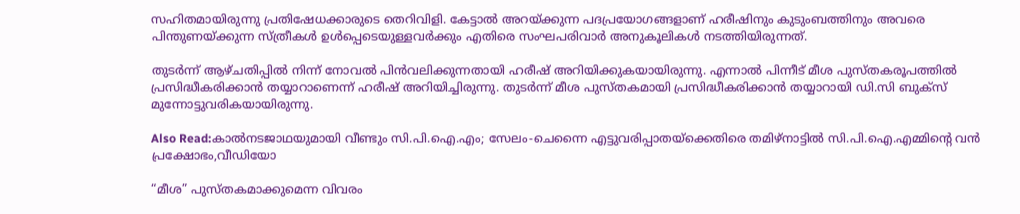സഹിതമായിരുന്നു പ്രതിഷേധക്കാരുടെ തെറിവിളി. കേട്ടാല്‍ അറയ്ക്കുന്ന പദപ്രയോഗങ്ങളാണ് ഹരീഷിനും കുടുംബത്തിനും അവരെ പിന്തുണയ്ക്കുന്ന സ്ത്രീകള്‍ ഉള്‍പ്പെടെയുള്ളവര്‍ക്കും എതിരെ സംഘപരിവാര്‍ അനുകൂലികള്‍ നടത്തിയിരുന്നത്.

തുടര്‍ന്ന് ആഴ്ചതിപ്പില്‍ നിന്ന് നോവല്‍ പിന്‍വലിക്കുന്നതായി ഹരീഷ് അറിയിക്കുകയായിരുന്നു. എന്നാല്‍ പിന്നീട് മീശ പുസ്തകരൂപത്തില്‍ പ്രസിദ്ധീകരിക്കാന്‍ തയ്യാറാണെന്ന് ഹരീഷ് അറിയിച്ചിരുന്നു. തുടര്‍ന്ന് മീശ പുസ്തകമായി പ്രസിദ്ധീകരിക്കാന്‍ തയ്യാറായി ഡി.സി ബുക്‌സ് മുന്നോട്ടുവരികയായിരുന്നു.

Also Read:കാല്‍നടജാഥയുമായി വീണ്ടും സി.പി.ഐ.എം; സേലം-ചെന്നൈ എട്ടുവരിപ്പാതയ്‌ക്കെതിരെ തമിഴ്‌നാട്ടില്‍ സി.പി.ഐ.എമ്മിന്റെ വന്‍ പ്രക്ഷോഭം,വീഡിയോ

“മീശ” പുസ്തകമാക്കുമെന്ന വിവരം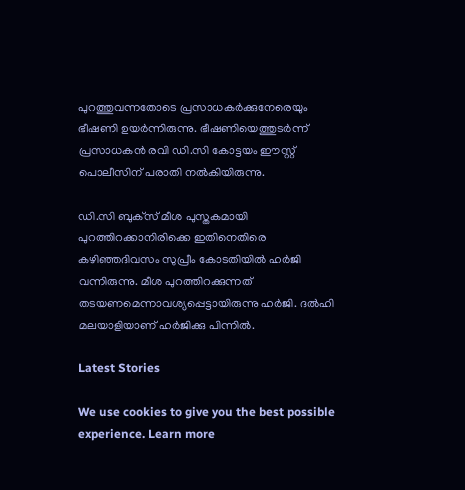പുറത്തുവന്നതോടെ പ്രസാധകര്‍ക്കുനേരെയും ഭീഷണി ഉയര്‍ന്നിരുന്നു. ഭീഷണിയെത്തുടര്‍ന്ന് പ്രസാധകന്‍ രവി ഡി.സി കോട്ടയം ഈസ്റ്റ് പൊലീസിന് പരാതി നല്‍കിയിരുന്നു.

ഡി.സി ബുക്‌സ് മീശ പുസ്തകമായി പുറത്തിറക്കാനിരിക്കെ ഇതിനെതിരെ കഴിഞ്ഞദിവസം സുപ്രീം കോടതിയില്‍ ഹര്‍ജി വന്നിരുന്നു. മീശ പുറത്തിറക്കുന്നത് തടയണമെന്നാവശ്യപ്പെട്ടായിരുന്നു ഹര്‍ജി. ദല്‍ഹി മലയാളിയാണ് ഹര്‍ജിക്കു പിന്നില്‍.

Latest Stories

We use cookies to give you the best possible experience. Learn more